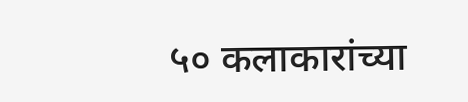५० कलाकारांच्या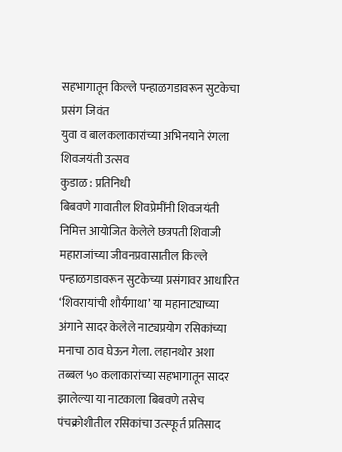सहभागातून किल्ले पन्हाळगडावरून सुटकेचा प्रसंग जिवंत
युवा व बालकलाकारांच्या अभिनयाने रंगला शिवजयंती उत्सव
कुडाळ : प्रतिनिधी
बिबवणे गावातील शिवप्रेमींनी शिवजयंती निमित्त आयोजित केलेले छत्रपती शिवाजी महाराजांच्या जीवनप्रवासातील किल्ले पन्हाळगडावरून सुटकेच्या प्रसंगावर आधारित ‘शिवरायांची शौर्यगाथा’ या महानाट्याच्या अंगाने सादर केलेले नाट्यप्रयोग रसिकांच्या मनाचा ठाव घेऊन गेला. लहानथोर अशा तब्बल ५० कलाकारांच्या सहभागातून सादर झालेल्या या नाटकाला बिबवणे तसेच पंचक्रोशीतील रसिकांचा उत्स्फूर्त प्रतिसाद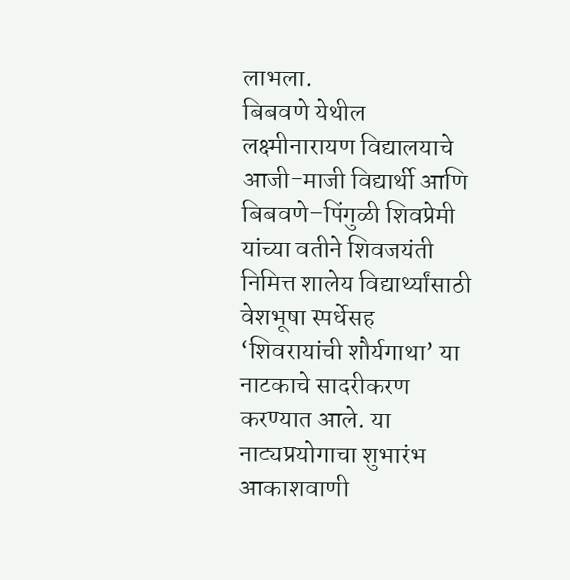लाभला.
बिबवणे येथील लक्ष्मीनारायण विद्यालयाचे आजी-माजी विद्यार्थी आणि बिबवणे–पिंगुळी शिवप्रेमी यांच्या वतीने शिवजयंती निमित्त शालेय विद्यार्थ्यांसाठी वेशभूषा स्पर्धेसह ‘शिवरायांची शौर्यगाथा’ या नाटकाचे सादरीकरण करण्यात आले. या नाट्यप्रयोगाचा शुभारंभ आकाशवाणी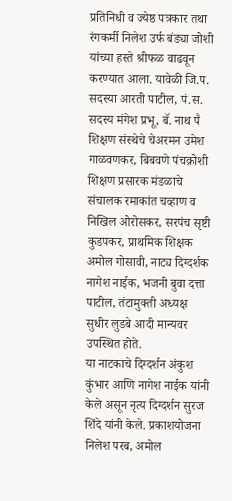प्रतिनिधी व ज्येष्ठ पत्रकार तथा रंगकर्मी निलेश उर्फ बंड्या जोशी यांच्या हस्ते श्रीफळ वाढवून करण्यात आला. यावेळी जि.प. सदस्या आरती पाटील, पं.स. सदस्य मंगेश प्रभू, बॅ. नाथ पै शिक्षण संस्थेचे चेअरमन उमेश गाळवणकर, बिबवणे पंचक्रोशी शिक्षण प्रसारक मंडळाचे संचालक रमाकांत चव्हाण व निखिल ओरोसकर, सरपंच सृष्टी कुडपकर, प्राथमिक शिक्षक अमोल गोसावी, नाट्य दिग्दर्शक नागेश नाईक, भजनी बुवा दत्ता पाटील, तंटामुक्ती अध्यक्ष सुधीर लुडबे आदी मान्यवर उपस्थित होते.
या नाटकाचे दिग्दर्शन अंकुश कुंभार आणि नागेश नाईक यांनी केले असून नृत्य दिग्दर्शन सुरज शिंदे यांनी केले. प्रकाशयोजना निलेश परब, अमोल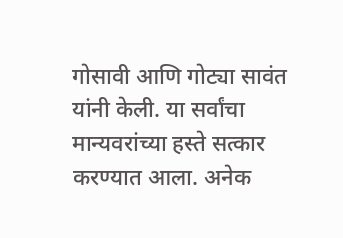गोसावी आणि गोट्या सावंत यांनी केली. या सर्वांचा मान्यवरांच्या हस्ते सत्कार करण्यात आला. अनेक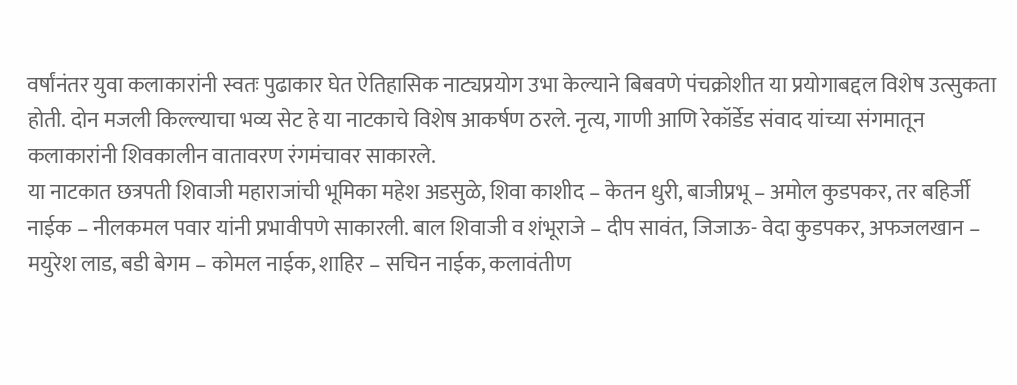वर्षांनंतर युवा कलाकारांनी स्वतः पुढाकार घेत ऐतिहासिक नाट्यप्रयोग उभा केल्याने बिबवणे पंचक्रोशीत या प्रयोगाबद्दल विशेष उत्सुकता होती. दोन मजली किल्ल्याचा भव्य सेट हे या नाटकाचे विशेष आकर्षण ठरले. नृत्य, गाणी आणि रेकॉर्डेड संवाद यांच्या संगमातून कलाकारांनी शिवकालीन वातावरण रंगमंचावर साकारले.
या नाटकात छत्रपती शिवाजी महाराजांची भूमिका महेश अडसुळे, शिवा काशीद – केतन धुरी, बाजीप्रभू – अमोल कुडपकर, तर बहिर्जी नाईक – नीलकमल पवार यांनी प्रभावीपणे साकारली. बाल शिवाजी व शंभूराजे – दीप सावंत, जिजाऊ- वेदा कुडपकर, अफजलखान – मयुरेश लाड, बडी बेगम – कोमल नाईक, शाहिर – सचिन नाईक, कलावंतीण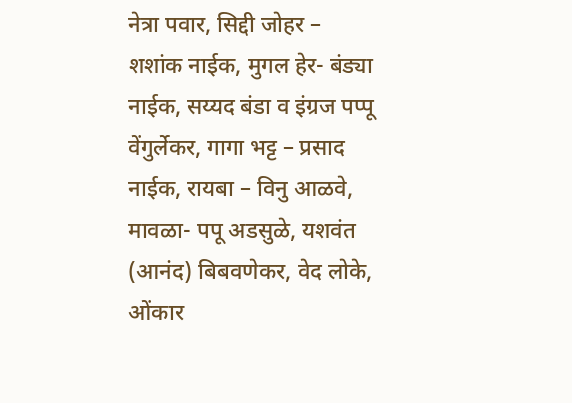नेत्रा पवार, सिद्दी जोहर – शशांक नाईक, मुगल हेर- बंड्या नाईक, सय्यद बंडा व इंग्रज पप्पू वेंगुर्लेकर, गागा भट्ट – प्रसाद नाईक, रायबा – विनु आळवे, मावळा- पपू अडसुळे, यशवंत (आनंद) बिबवणेकर, वेद लोके, ओंकार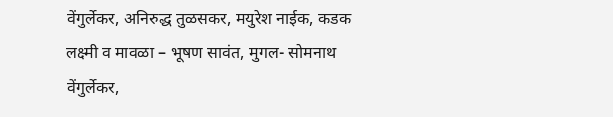वेंगुर्लेकर, अनिरुद्ध तुळसकर, मयुरेश नाईक, कडक लक्ष्मी व मावळा – भूषण सावंत, मुगल- सोमनाथ वेंगुर्लेकर,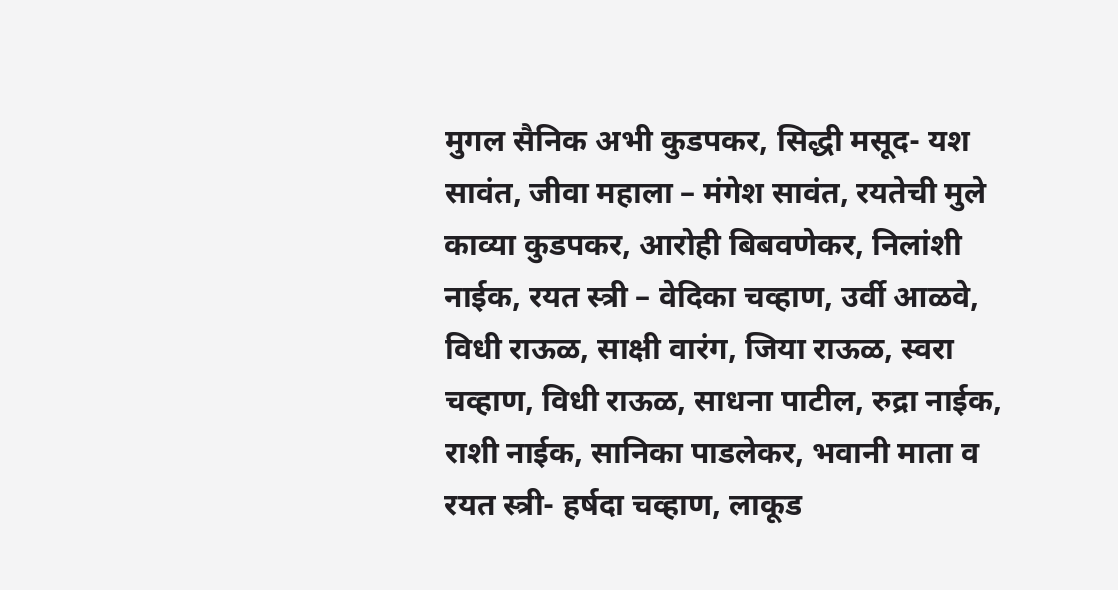मुगल सैनिक अभी कुडपकर, सिद्धी मसूद- यश सावंत, जीवा महाला – मंगेश सावंत, रयतेची मुले काव्या कुडपकर, आरोही बिबवणेकर, निलांशी नाईक, रयत स्त्री – वेदिका चव्हाण, उर्वी आळवे, विधी राऊळ, साक्षी वारंग, जिया राऊळ, स्वरा चव्हाण, विधी राऊळ, साधना पाटील, रुद्रा नाईक, राशी नाईक, सानिका पाडलेकर, भवानी माता व रयत स्त्री- हर्षदा चव्हाण, लाकूड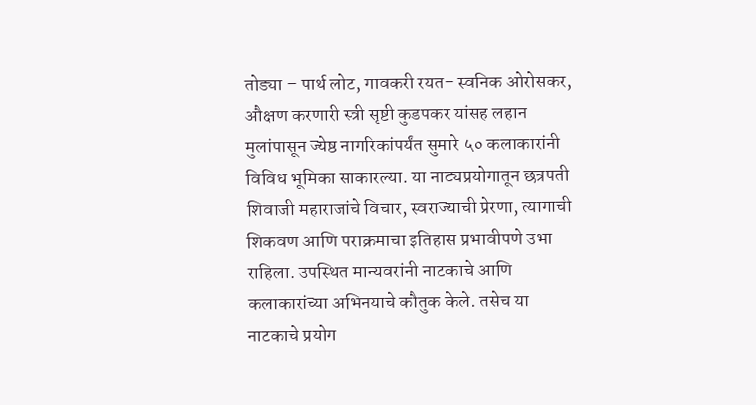तोड्या – पार्थ लोट, गावकरी रयत- स्वनिक ओरोसकर, औक्षण करणारी स्त्री सृष्टी कुडपकर यांसह लहान मुलांपासून ज्येष्ठ नागरिकांपर्यंत सुमारे ५० कलाकारांनी विविध भूमिका साकारल्या. या नाट्यप्रयोगातून छत्रपती शिवाजी महाराजांचे विचार, स्वराज्याची प्रेरणा, त्यागाची शिकवण आणि पराक्रमाचा इतिहास प्रभावीपणे उभा राहिला. उपस्थित मान्यवरांनी नाटकाचे आणि कलाकारांच्या अभिनयाचे कौतुक केले. तसेच या नाटकाचे प्रयोग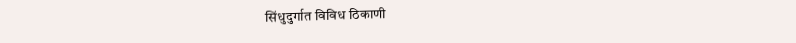सिंधुदुर्गात विविध ठिकाणी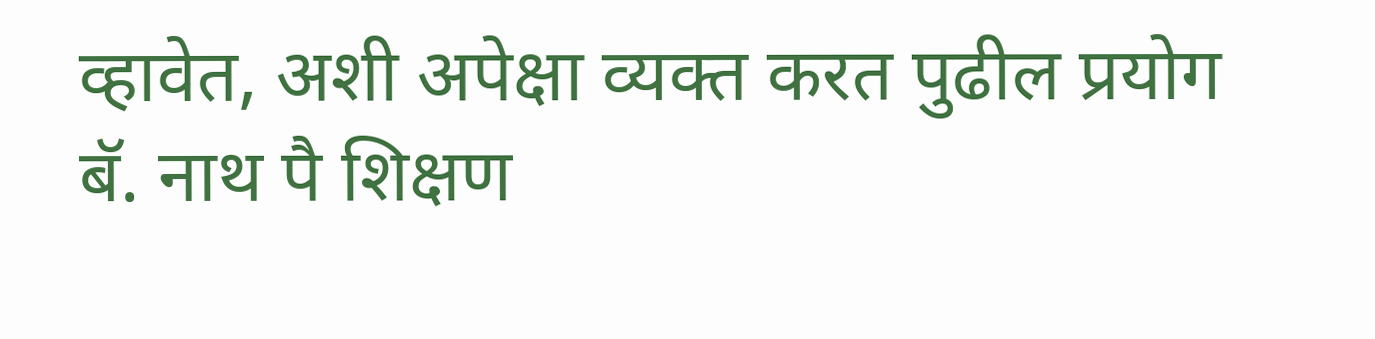व्हावेत, अशी अपेक्षा व्यक्त करत पुढील प्रयोग बॅ. नाथ पै शिक्षण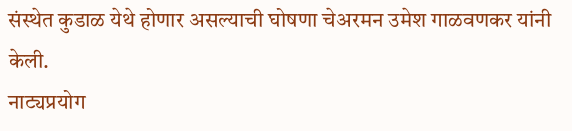संस्थेत कुडाळ येथे होणार असल्याची घोषणा चेअरमन उमेश गाळवणकर यांनी केली.
नाट्यप्रयोग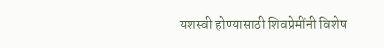यशस्वी होण्यासाठी शिवप्रेमींनी विशेष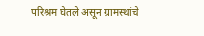परिश्रम घेतले असून ग्रामस्थांचे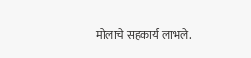मोलाचे सहकार्य लाभले.